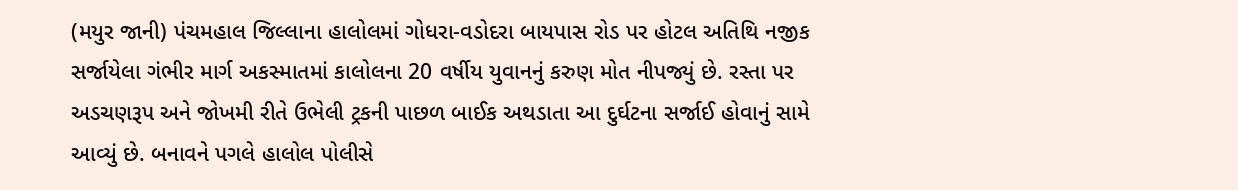(મયુર જાની) પંચમહાલ જિલ્લાના હાલોલમાં ગોધરા-વડોદરા બાયપાસ રોડ પર હોટલ અતિથિ નજીક સર્જાયેલા ગંભીર માર્ગ અકસ્માતમાં કાલોલના 20 વર્ષીય યુવાનનું કરુણ મોત નીપજ્યું છે. રસ્તા પર અડચણરૂપ અને જોખમી રીતે ઉભેલી ટ્રકની પાછળ બાઈક અથડાતા આ દુર્ઘટના સર્જાઈ હોવાનું સામે આવ્યું છે. બનાવને પગલે હાલોલ પોલીસે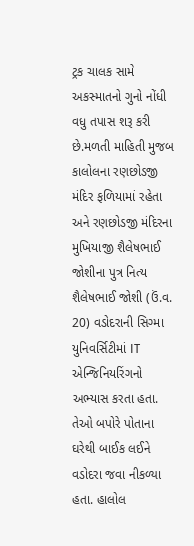ટ્રક ચાલક સામે અકસ્માતનો ગુનો નોંધી વધુ તપાસ શરૂ કરી છે.મળતી માહિતી મુજબ કાલોલના રણછોડજી મંદિર ફળિયામાં રહેતા અને રણછોડજી મંદિરના મુખિયાજી શૈલેષભાઈ જોશીના પુત્ર નિત્ય શૈલેષભાઈ જોશી (ઉં.વ. 20) વડોદરાની સિગ્મા યુનિવર્સિટીમાં IT એન્જિનિયરિંગનો અભ્યાસ કરતા હતા. તેઓ બપોરે પોતાના ઘરેથી બાઈક લઈને વડોદરા જવા નીકળ્યા હતા. હાલોલ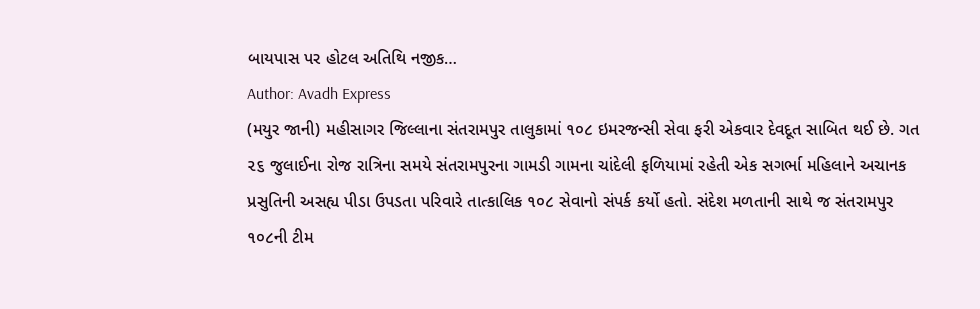બાયપાસ પર હોટલ અતિથિ નજીક…
Author: Avadh Express
(મયુર જાની) મહીસાગર જિલ્લાના સંતરામપુર તાલુકામાં ૧૦૮ ઇમરજન્સી સેવા ફરી એકવાર દેવદૂત સાબિત થઈ છે. ગત ૨૬ જુલાઈના રોજ રાત્રિના સમયે સંતરામપુરના ગામડી ગામના ચાંદેલી ફળિયામાં રહેતી એક સગર્ભા મહિલાને અચાનક પ્રસુતિની અસહ્ય પીડા ઉપડતા પરિવારે તાત્કાલિક ૧૦૮ સેવાનો સંપર્ક કર્યો હતો. સંદેશ મળતાની સાથે જ સંતરામપુર ૧૦૮ની ટીમ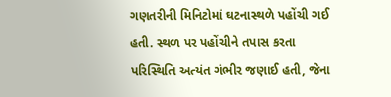ગણતરીની મિનિટોમાં ઘટનાસ્થળે પહોંચી ગઈ હતી. સ્થળ પર પહોંચીને તપાસ કરતા પરિસ્થિતિ અત્યંત ગંભીર જણાઈ હતી, જેના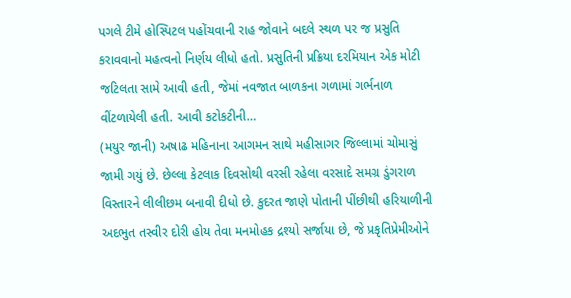પગલે ટીમે હોસ્પિટલ પહોંચવાની રાહ જોવાને બદલે સ્થળ પર જ પ્રસુતિ કરાવવાનો મહત્વનો નિર્ણય લીધો હતો. પ્રસુતિની પ્રક્રિયા દરમિયાન એક મોટી જટિલતા સામે આવી હતી, જેમાં નવજાત બાળકના ગળામાં ગર્ભનાળ વીંટળાયેલી હતી. આવી કટોકટીની…
(મયુર જાની) અષાઢ મહિનાના આગમન સાથે મહીસાગર જિલ્લામાં ચોમાસું જામી ગયું છે. છેલ્લા કેટલાક દિવસોથી વરસી રહેલા વરસાદે સમગ્ર ડુંગરાળ વિસ્તારને લીલીછમ બનાવી દીધો છે. કુદરત જાણે પોતાની પીંછીથી હરિયાળીની અદભુત તસ્વીર દોરી હોય તેવા મનમોહક દ્રશ્યો સર્જાયા છે, જે પ્રકૃતિપ્રેમીઓને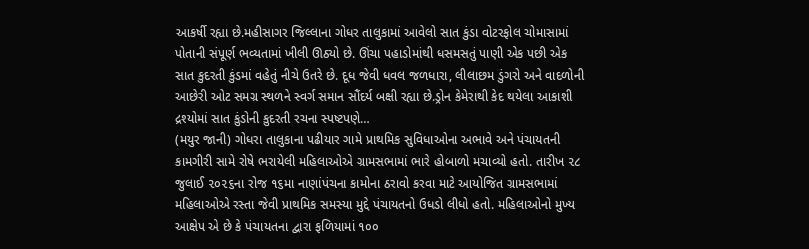આકર્ષી રહ્યા છે.મહીસાગર જિલ્લાના ગોધર તાલુકામાં આવેલો સાત કુંડા વોટરફોલ ચોમાસામાં પોતાની સંપૂર્ણ ભવ્યતામાં ખીલી ઊઠ્યો છે. ઊંચા પહાડોમાંથી ધસમસતું પાણી એક પછી એક સાત કુદરતી કુંડમાં વહેતું નીચે ઉતરે છે. દૂધ જેવી ધવલ જળધારા, લીલાછમ ડુંગરો અને વાદળોની આછેરી ઓટ સમગ્ર સ્થળને સ્વર્ગ સમાન સૌંદર્ય બક્ષી રહ્યા છે.ડ્રોન કેમેરાથી કેદ થયેલા આકાશી દ્રશ્યોમાં સાત કુંડોની કુદરતી રચના સ્પષ્ટપણે…
(મયુર જાની) ગોધરા તાલુકાના પઢીયાર ગામે પ્રાથમિક સુવિધાઓના અભાવે અને પંચાયતની કામગીરી સામે રોષે ભરાયેલી મહિલાઓએ ગ્રામસભામાં ભારે હોબાળો મચાવ્યો હતો. તારીખ ૨૮ જુલાઈ ૨૦૨૬ના રોજ ૧૬મા નાણાંપંચના કામોના ઠરાવો કરવા માટે આયોજિત ગ્રામસભામાં મહિલાઓએ રસ્તા જેવી પ્રાથમિક સમસ્યા મુદ્દે પંચાયતનો ઉધડો લીધો હતો. મહિલાઓનો મુખ્ય આક્ષેપ એ છે કે પંચાયતના દ્વારા ફળિયામાં ૧૦૦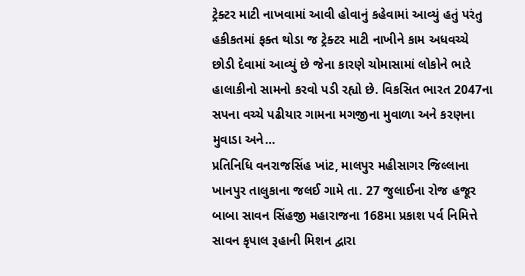ટ્રેક્ટર માટી નાખવામાં આવી હોવાનું કહેવામાં આવ્યું હતું પરંતુ હકીકતમાં ફક્ત થોડા જ ટ્રેક્ટર માટી નાખીને કામ અધવચ્ચે છોડી દેવામાં આવ્યું છે જેના કારણે ચોમાસામાં લોકોને ભારે હાલાકીનો સામનો કરવો પડી રહ્યો છે. વિકસિત ભારત 2047ના સપના વચ્ચે પઢીયાર ગામના મગજીના મુવાળા અને કરણના મુવાડા અને…
પ્રતિનિધિ વનરાજસિંહ ખાંટ, માલપુર મહીસાગર જિલ્લાના ખાનપુર તાલુકાના જલઈ ગામે તા. 27 જુલાઈના રોજ હજૂર બાબા સાવન સિંહજી મહારાજના 168મા પ્રકાશ પર્વ નિમિત્તે સાવન કૃપાલ રૂહાની મિશન દ્વારા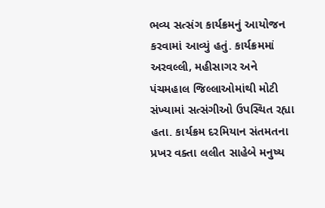ભવ્ય સત્સંગ કાર્યક્રમનું આયોજન કરવામાં આવ્યું હતું. કાર્યક્રમમાં અરવલ્લી, મહીસાગર અને પંચમહાલ જિલ્લાઓમાંથી મોટી સંખ્યામાં સત્સંગીઓ ઉપસ્થિત રહ્યા હતા. કાર્યક્રમ દરમિયાન સંતમતના પ્રખર વક્તા લલીત સાહેબે મનુષ્ય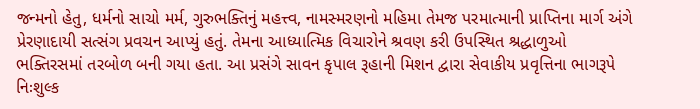જન્મનો હેતુ, ધર્મનો સાચો મર્મ, ગુરુભક્તિનું મહત્ત્વ, નામસ્મરણનો મહિમા તેમજ પરમાત્માની પ્રાપ્તિના માર્ગ અંગે પ્રેરણાદાયી સત્સંગ પ્રવચન આપ્યું હતું. તેમના આધ્યાત્મિક વિચારોને શ્રવણ કરી ઉપસ્થિત શ્રદ્ધાળુઓ ભક્તિરસમાં તરબોળ બની ગયા હતા. આ પ્રસંગે સાવન કૃપાલ રૂહાની મિશન દ્વારા સેવાકીય પ્રવૃત્તિના ભાગરૂપે નિઃશુલ્ક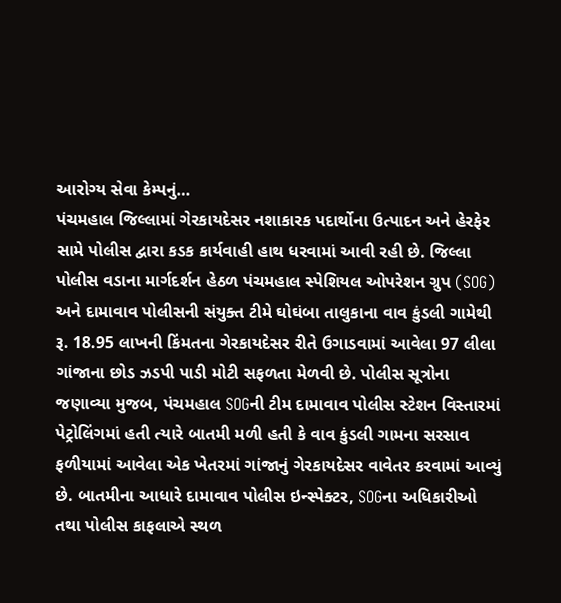આરોગ્ય સેવા કેમ્પનું…
પંચમહાલ જિલ્લામાં ગેરકાયદેસર નશાકારક પદાર્થોના ઉત્પાદન અને હેરફેર સામે પોલીસ દ્વારા કડક કાર્યવાહી હાથ ધરવામાં આવી રહી છે. જિલ્લા પોલીસ વડાના માર્ગદર્શન હેઠળ પંચમહાલ સ્પેશિયલ ઓપરેશન ગ્રુપ (SOG) અને દામાવાવ પોલીસની સંયુક્ત ટીમે ઘોઘંબા તાલુકાના વાવ કુંડલી ગામેથી રૂ. 18.95 લાખની કિંમતના ગેરકાયદેસર રીતે ઉગાડવામાં આવેલા 97 લીલા ગાંજાના છોડ ઝડપી પાડી મોટી સફળતા મેળવી છે. પોલીસ સૂત્રોના જણાવ્યા મુજબ, પંચમહાલ SOGની ટીમ દામાવાવ પોલીસ સ્ટેશન વિસ્તારમાં પેટ્રોલિંગમાં હતી ત્યારે બાતમી મળી હતી કે વાવ કુંડલી ગામના સરસાવ ફળીયામાં આવેલા એક ખેતરમાં ગાંજાનું ગેરકાયદેસર વાવેતર કરવામાં આવ્યું છે. બાતમીના આધારે દામાવાવ પોલીસ ઇન્સ્પેક્ટર, SOGના અધિકારીઓ તથા પોલીસ કાફલાએ સ્થળ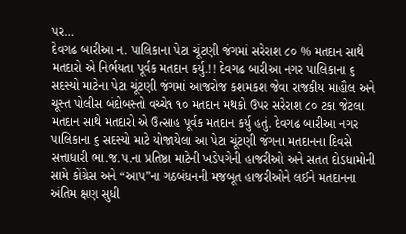પર…
દેવગઢ બારીઆ ન. પાલિકાના પેટા ચૂંટણી જંગમાં સરેરાશ ૮૦ % મતદાન સાથે મતદારો એ નિર્ભયતા પૂર્વક મતદાન કર્યુ.!! દેવગઢ બારીઆ નગર પાલિકાના ૬ સદસ્યો માટેના પેટા ચૂંટણી જંગમાં આજરોજ કશમકશ જેવા રાજકીય માહૌલ અને ચૂસ્ત પોલીસ બંદોબસ્તો વચ્ચે૧ ૧૦ મતદાન મથકો ઉપર સરેરાશ ૮૦ ટકા જેટલા મતદાન સાથે મતદારો એ ઉત્સાહ પૂર્વક મતદાન કર્યુ હતું. દેવગઢ બારીઆ નગર પાલિકાના ૬ સદસ્યો માટે યોજાયેલા આ પેટા ચૂંટણી જંગના મતદાનના દિવસે સત્તાધારી ભા.જ.પ.ના પ્રતિષ્ઠા માટેની ખડેપગેની હાજરીઓ અને સતત દોડધામોની સામે કોંગ્રેસ અને “આપ”ના ગઠબંધનની મજબૂત હાજરીઓને લઈને મતદાનના અંતિમ ક્ષણ સુધી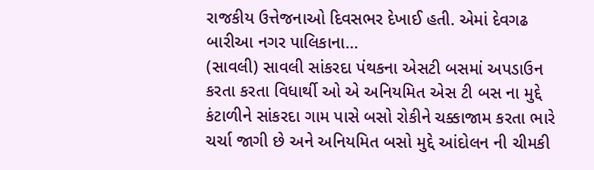રાજકીય ઉત્તેજનાઓ દિવસભર દેખાઈ હતી. એમાં દેવગઢ બારીઆ નગર પાલિકાના…
(સાવલી) સાવલી સાંકરદા પંથકના એસટી બસમાં અપડાઉન કરતા કરતા વિધાર્થી ઓ એ અનિયમિત એસ ટી બસ ના મુદ્દે કંટાળીને સાંકરદા ગામ પાસે બસો રોકીને ચક્કાજામ કરતા ભારે ચર્ચા જાગી છે અને અનિયમિત બસો મુદ્દે આંદોલન ની ચીમકી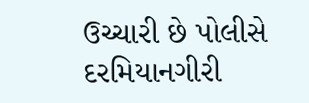ઉચ્ચારી છે પોલીસે દરમિયાનગીરી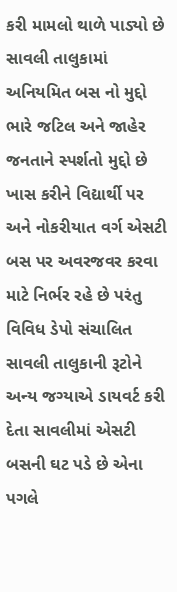કરી મામલો થાળે પાડ્યો છે સાવલી તાલુકામાં અનિયમિત બસ નો મુદ્દો ભારે જટિલ અને જાહેર જનતાને સ્પર્શતો મુદ્દો છે ખાસ કરીને વિદ્યાર્થી પર અને નોકરીયાત વર્ગ એસટી બસ પર અવરજવર કરવા માટે નિર્ભર રહે છે પરંતુ વિવિધ ડેપો સંચાલિત સાવલી તાલુકાની રૂટોને અન્ય જગ્યાએ ડાયવર્ટ કરી દેતા સાવલીમાં એસટી બસની ઘટ પડે છે એના પગલે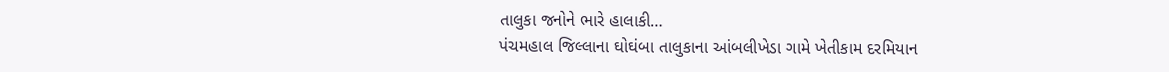તાલુકા જનોને ભારે હાલાકી…
પંચમહાલ જિલ્લાના ઘોઘંબા તાલુકાના આંબલીખેડા ગામે ખેતીકામ દરમિયાન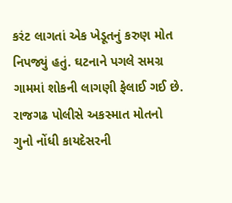કરંટ લાગતાં એક ખેડૂતનું કરુણ મોત નિપજ્યું હતું. ઘટનાને પગલે સમગ્ર ગામમાં શોકની લાગણી ફેલાઈ ગઈ છે. રાજગઢ પોલીસે અકસ્માત મોતનો ગુનો નોંધી કાયદેસરની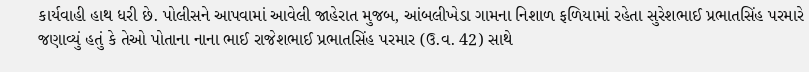કાર્યવાહી હાથ ધરી છે. પોલીસને આપવામાં આવેલી જાહેરાત મુજબ, આંબલીખેડા ગામના નિશાળ ફળિયામાં રહેતા સુરેશભાઈ પ્રભાતસિંહ પરમારે જણાવ્યું હતું કે તેઓ પોતાના નાના ભાઈ રાજેશભાઈ પ્રભાતસિંહ પરમાર (ઉ.વ. 42) સાથે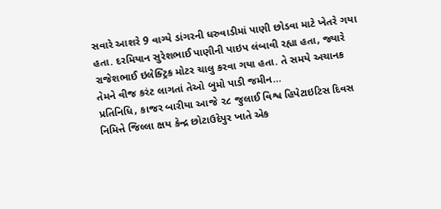સવારે આશરે 9 વાગ્યે ડાંગરની ધરુવાડીમાં પાણી છોડવા માટે ખેતરે ગયા હતા. દરમિયાન સુરેશભાઈ પાણીની પાઇપ લંબાવી રહ્યા હતા, જ્યારે રાજેશભાઈ ઇલેક્ટ્રિક મોટર ચાલુ કરવા ગયા હતા. તે સમયે અચાનક તેમને વીજ કરંટ લાગતાં તેઓ બુમો પાડી જમીન…
પ્રતિનિધિ, કાજર બારીયા આજે ૨૮ જુલાઈ વિશ્વ હિપેટાઇટિસ દિવસ નિમિત્તે જિલ્લા ક્ષય કેન્દ્ર છોટાઉદેપુર ખાતે એક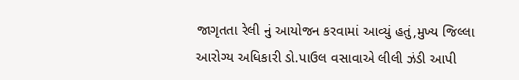જાગૃતતા રેલી નું આયોજન કરવામાં આવ્યું હતું,મુખ્ય જિલ્લા આરોગ્ય અધિકારી ડો.પાઉલ વસાવાએ લીલી ઝંડી આપી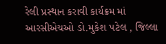રેલી પ્રસ્થાન કરાવી કાર્યક્રમ માં આરસીએચઓ ડો.મુકેશ પટેલ , જિલ્લા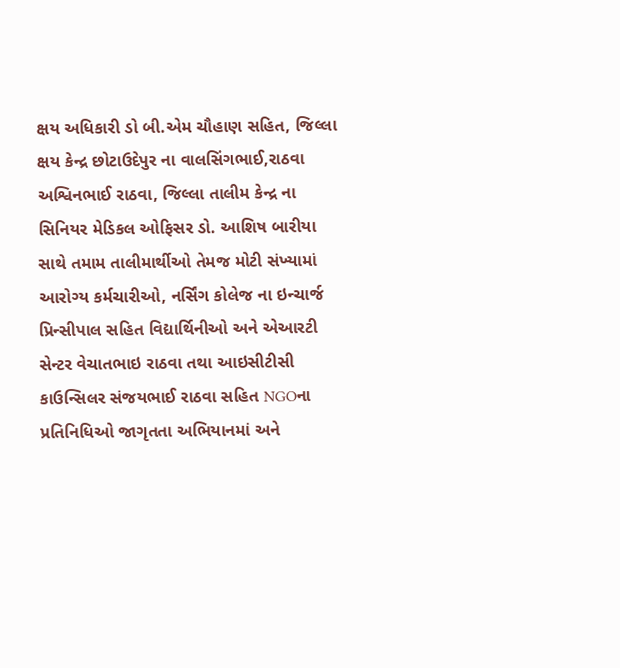ક્ષય અધિકારી ડો બી.એમ ચૌહાણ સહિત, જિલ્લા ક્ષય કેન્દ્ર છોટાઉદેપુર ના વાલસિંગભાઈ,રાઠવા અશ્વિનભાઈ રાઠવા, જિલ્લા તાલીમ કેન્દ્ર ના સિનિયર મેડિકલ ઓફિસર ડો. આશિષ બારીયા સાથે તમામ તાલીમાર્થીઓ તેમજ મોટી સંખ્યામાં આરોગ્ય કર્મચારીઓ, નર્સિંગ કોલેજ ના ઇન્ચાર્જ પ્રિન્સીપાલ સહિત વિદ્યાર્થિનીઓ અને એઆરટી સેન્ટર વેચાતભાઇ રાઠવા તથા આઇસીટીસી કાઉન્સિલર સંજયભાઈ રાઠવા સહિત NGOના પ્રતિનિધિઓ જાગૃતતા અભિયાનમાં અને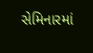સેમિનારમાં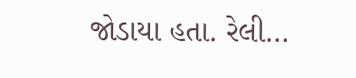જોડાયા હતા. રેલી…